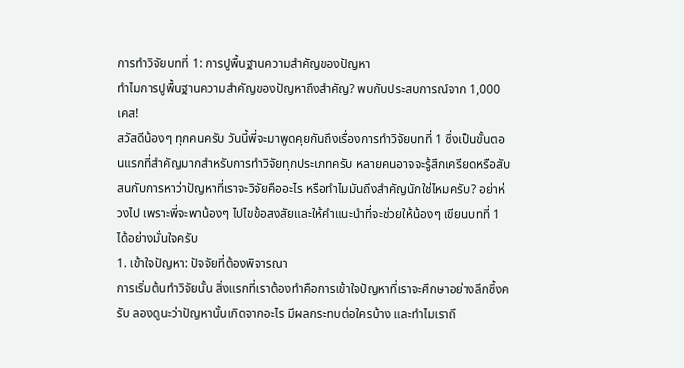การทำวิจัยบทที่ 1: การปูพื้นฐานความสำคัญของปัญหา
ทำไมการปูพื้นฐานความสำคัญของปัญหาถึงสำคัญ? พบกับประสบการณ์จาก 1,000 เคส!
สวัสดีน้องๆ ทุกคนครับ วันนี้พี่จะมาพูดคุยกันถึงเรื่องการทำวิจัยบทที่ 1 ซึ่งเป็นขั้นตอนแรกที่สำคัญมากสำหรับการทำวิจัยทุกประเภทครับ หลายคนอาจจะรู้สึกเครียดหรือสับสนกับการหาว่าปัญหาที่เราจะวิจัยคืออะไร หรือทำไมมันถึงสำคัญนักใช่ไหมครับ? อย่าห่วงไป เพราะพี่จะพาน้องๆ ไปไขข้อสงสัยและให้คำแนะนำที่จะช่วยให้น้องๆ เขียนบทที่ 1 ได้อย่างมั่นใจครับ
1. เข้าใจปัญหา: ปัจจัยที่ต้องพิจารณา
การเริ่มต้นทำวิจัยนั้น สิ่งแรกที่เราต้องทำคือการเข้าใจปัญหาที่เราจะศึกษาอย่างลึกซึ้งครับ ลองดูนะว่าปัญหานั้นเกิดจากอะไร มีผลกระทบต่อใครบ้าง และทำไมเราถึ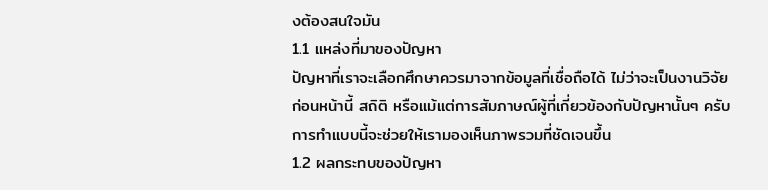งต้องสนใจมัน
1.1 แหล่งที่มาของปัญหา
ปัญหาที่เราจะเลือกศึกษาควรมาจากข้อมูลที่เชื่อถือได้ ไม่ว่าจะเป็นงานวิจัยก่อนหน้านี้ สถิติ หรือแม้แต่การสัมภาษณ์ผู้ที่เกี่ยวข้องกับปัญหานั้นๆ ครับ การทำแบบนี้จะช่วยให้เรามองเห็นภาพรวมที่ชัดเจนขึ้น
1.2 ผลกระทบของปัญหา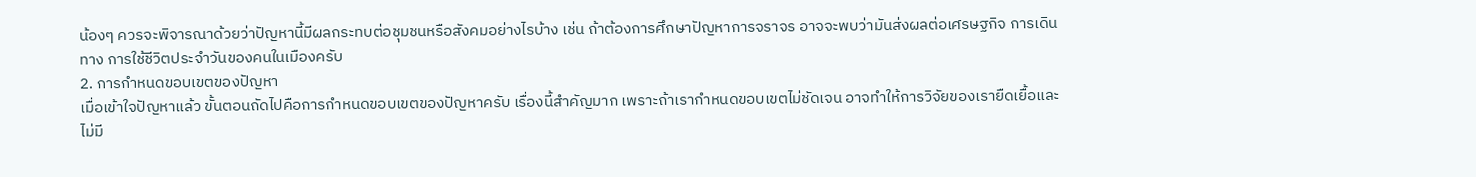น้องๆ ควรจะพิจารณาด้วยว่าปัญหานี้มีผลกระทบต่อชุมชนหรือสังคมอย่างไรบ้าง เช่น ถ้าต้องการศึกษาปัญหาการจราจร อาจจะพบว่ามันส่งผลต่อเศรษฐกิจ การเดินทาง การใช้ชีวิตประจำวันของคนในเมืองครับ
2. การกำหนดขอบเขตของปัญหา
เมื่อเข้าใจปัญหาแล้ว ขั้นตอนถัดไปคือการกำหนดขอบเขตของปัญหาครับ เรื่องนี้สำคัญมาก เพราะถ้าเรากำหนดขอบเขตไม่ชัดเจน อาจทำให้การวิจัยของเรายืดเยื้อและไม่มี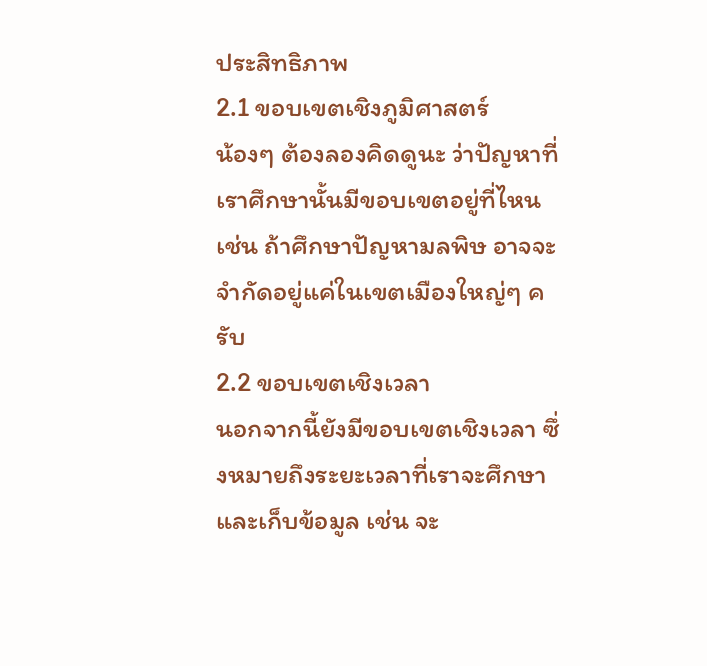ประสิทธิภาพ
2.1 ขอบเขตเชิงภูมิศาสตร์
น้องๆ ต้องลองคิดดูนะ ว่าปัญหาที่เราศึกษานั้นมีขอบเขตอยู่ที่ไหน เช่น ถ้าศึกษาปัญหามลพิษ อาจจะจำกัดอยู่แค่ในเขตเมืองใหญ่ๆ ครับ
2.2 ขอบเขตเชิงเวลา
นอกจากนี้ยังมีขอบเขตเชิงเวลา ซึ่งหมายถึงระยะเวลาที่เราจะศึกษาและเก็บข้อมูล เช่น จะ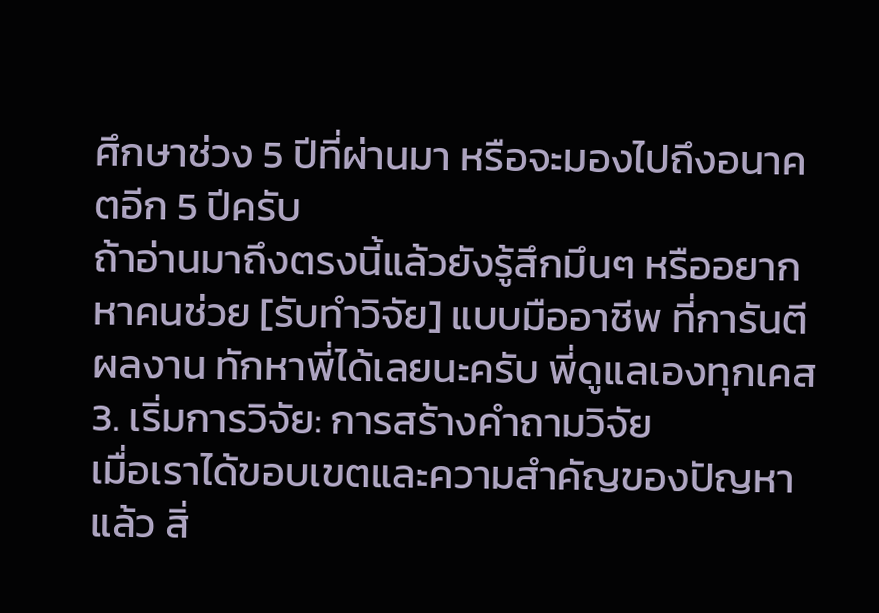ศึกษาช่วง 5 ปีที่ผ่านมา หรือจะมองไปถึงอนาคตอีก 5 ปีครับ
ถ้าอ่านมาถึงตรงนี้แล้วยังรู้สึกมึนๆ หรืออยากหาคนช่วย [รับทำวิจัย] แบบมืออาชีพ ที่การันตีผลงาน ทักหาพี่ได้เลยนะครับ พี่ดูแลเองทุกเคส
3. เริ่มการวิจัย: การสร้างคำถามวิจัย
เมื่อเราได้ขอบเขตและความสำคัญของปัญหาแล้ว สิ่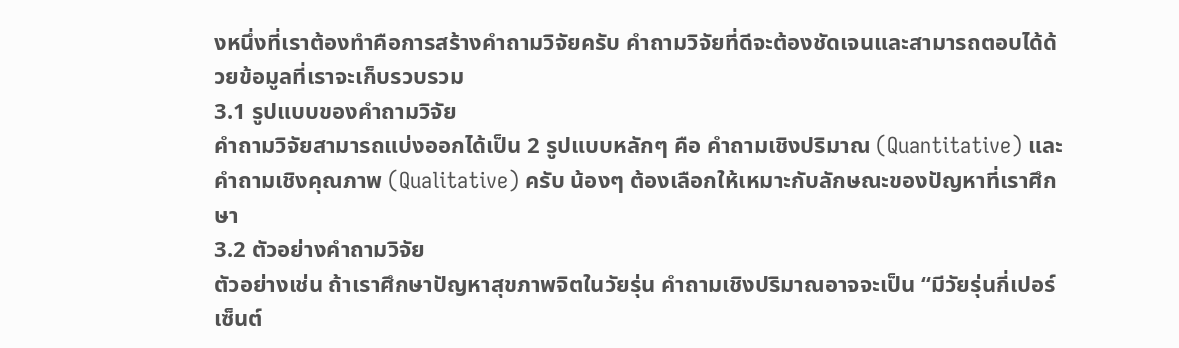งหนึ่งที่เราต้องทำคือการสร้างคำถามวิจัยครับ คำถามวิจัยที่ดีจะต้องชัดเจนและสามารถตอบได้ด้วยข้อมูลที่เราจะเก็บรวบรวม
3.1 รูปแบบของคำถามวิจัย
คำถามวิจัยสามารถแบ่งออกได้เป็น 2 รูปแบบหลักๆ คือ คำถามเชิงปริมาณ (Quantitative) และคำถามเชิงคุณภาพ (Qualitative) ครับ น้องๆ ต้องเลือกให้เหมาะกับลักษณะของปัญหาที่เราศึกษา
3.2 ตัวอย่างคำถามวิจัย
ตัวอย่างเช่น ถ้าเราศึกษาปัญหาสุขภาพจิตในวัยรุ่น คำถามเชิงปริมาณอาจจะเป็น “มีวัยรุ่นกี่เปอร์เซ็นต์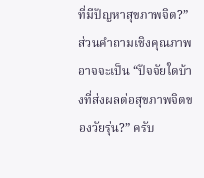ที่มีปัญหาสุขภาพจิต?” ส่วนคำถามเชิงคุณภาพอาจจะเป็น “ปัจจัยใดบ้างที่ส่งผลต่อสุขภาพจิตของวัยรุ่น?” ครับ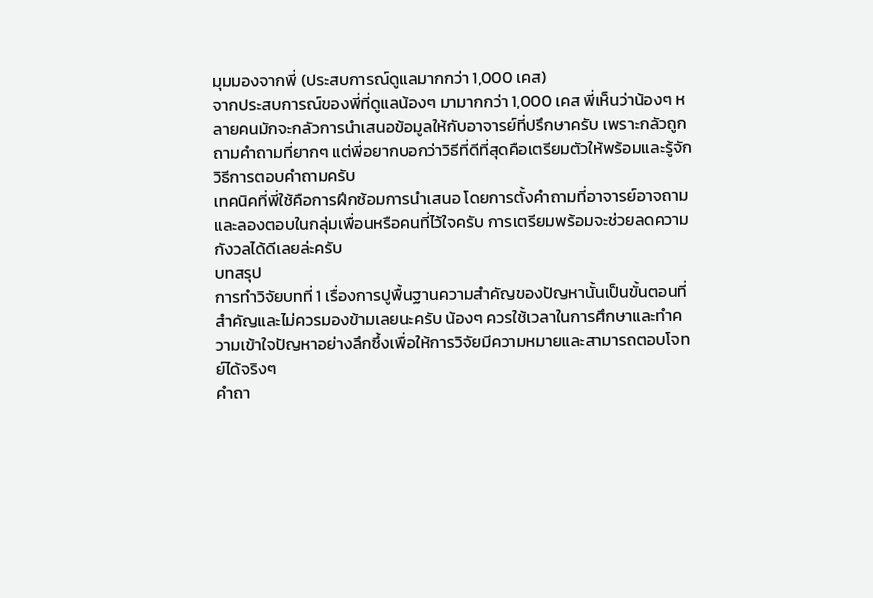มุมมองจากพี่ (ประสบการณ์ดูแลมากกว่า 1,000 เคส)
จากประสบการณ์ของพี่ที่ดูแลน้องๆ มามากกว่า 1,000 เคส พี่เห็นว่าน้องๆ หลายคนมักจะกลัวการนำเสนอข้อมูลให้กับอาจารย์ที่ปรึกษาครับ เพราะกลัวถูกถามคำถามที่ยากๆ แต่พี่อยากบอกว่าวิธีที่ดีที่สุดคือเตรียมตัวให้พร้อมและรู้จักวิธีการตอบคำถามครับ
เทคนิคที่พี่ใช้คือการฝึกซ้อมการนำเสนอ โดยการตั้งคำถามที่อาจารย์อาจถามและลองตอบในกลุ่มเพื่อนหรือคนที่ไว้ใจครับ การเตรียมพร้อมจะช่วยลดความกังวลได้ดีเลยล่ะครับ
บทสรุป
การทำวิจัยบทที่ 1 เรื่องการปูพื้นฐานความสำคัญของปัญหานั้นเป็นขั้นตอนที่สำคัญและไม่ควรมองข้ามเลยนะครับ น้องๆ ควรใช้เวลาในการศึกษาและทำความเข้าใจปัญหาอย่างลึกซึ้งเพื่อให้การวิจัยมีความหมายและสามารถตอบโจทย์ได้จริงๆ
คำถา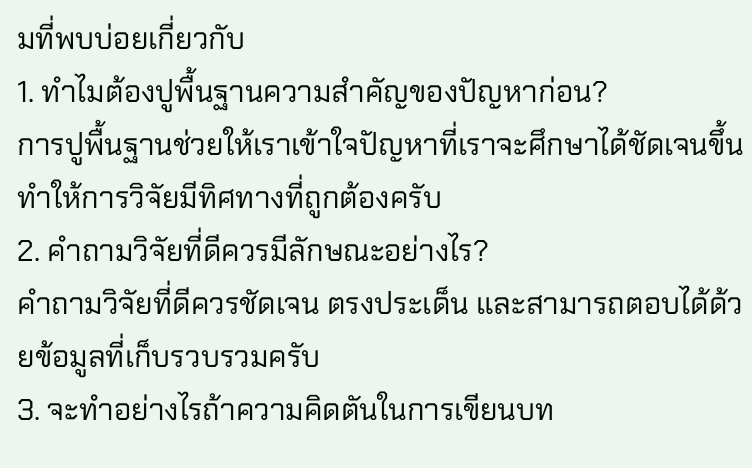มที่พบบ่อยเกี่ยวกับ
1. ทำไมต้องปูพื้นฐานความสำคัญของปัญหาก่อน?
การปูพื้นฐานช่วยให้เราเข้าใจปัญหาที่เราจะศึกษาได้ชัดเจนขึ้น ทำให้การวิจัยมีทิศทางที่ถูกต้องครับ
2. คำถามวิจัยที่ดีควรมีลักษณะอย่างไร?
คำถามวิจัยที่ดีควรชัดเจน ตรงประเด็น และสามารถตอบได้ด้วยข้อมูลที่เก็บรวบรวมครับ
3. จะทำอย่างไรถ้าความคิดตันในการเขียนบท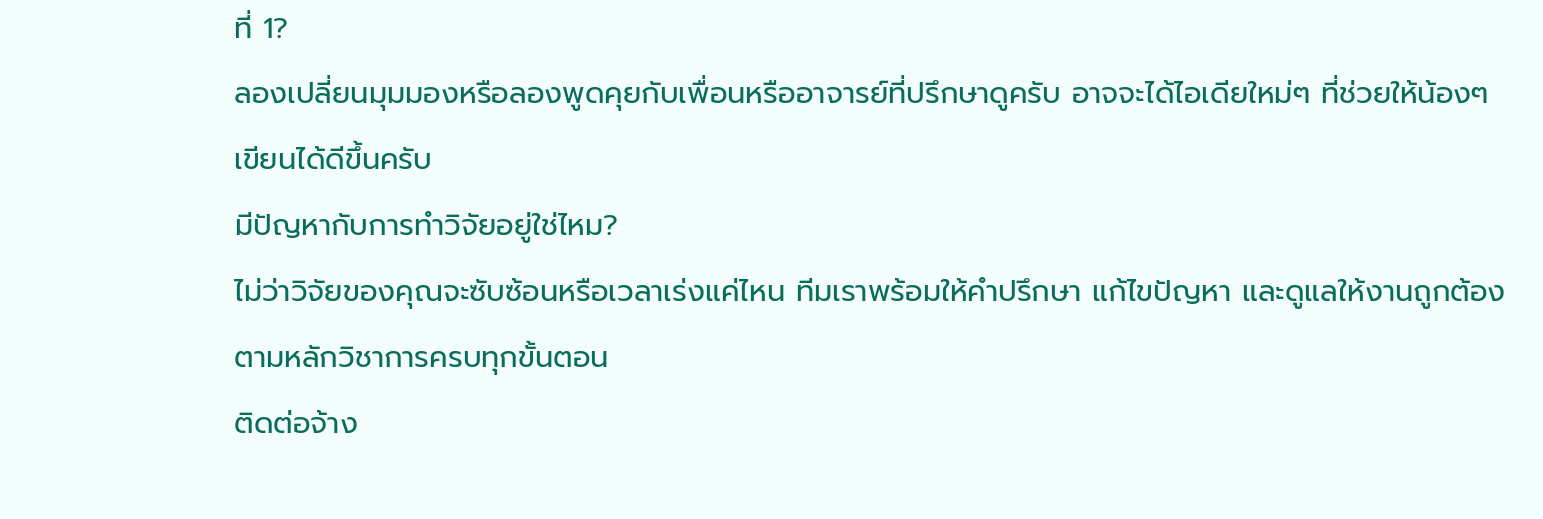ที่ 1?
ลองเปลี่ยนมุมมองหรือลองพูดคุยกับเพื่อนหรืออาจารย์ที่ปรึกษาดูครับ อาจจะได้ไอเดียใหม่ๆ ที่ช่วยให้น้องๆ เขียนได้ดีขึ้นครับ
มีปัญหากับการทำวิจัยอยู่ใช่ไหม?
ไม่ว่าวิจัยของคุณจะซับซ้อนหรือเวลาเร่งแค่ไหน ทีมเราพร้อมให้คำปรึกษา แก้ไขปัญหา และดูแลให้งานถูกต้องตามหลักวิชาการครบทุกขั้นตอน
ติดต่อจ้าง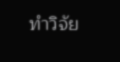ทำวิจัย